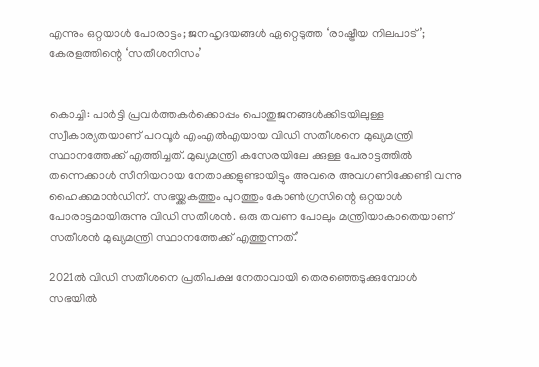എന്നും ഒറ്റയാള്‍ പോരാട്ടം; ജനഹൃദയങ്ങള്‍ ഏറ്റെടുത്ത ‘രാഷ്ട്രീയ നിലപാട്’; കേരളത്തിന്റെ ‘സതീശനിസം’


കൊച്ചി: പാര്‍ട്ടി പ്രവര്‍ത്തകര്‍ക്കൊപ്പം പൊതുജനങ്ങള്‍ക്കിടയിലുള്ള സ്വീകാര്യതയാണ് പറവൂര്‍ എംഎല്‍എയായ വിഡി സതീശനെ മുഖ്യമന്ത്രി സ്ഥാനത്തേക്ക് എത്തിച്ചത്. മുഖ്യമന്ത്രി കസേരയിലേ ക്കുള്ള പേരാട്ടത്തില്‍ തന്നെക്കാള്‍ സീനിയറായ നേതാക്കളുണ്ടായിട്ടും അവരെ അവഗണിക്കേണ്ടി വന്നു ഹൈക്കമാന്‍ഡിന്. സഭയ്ക്കകത്തും പുറത്തും കോണ്‍ഗ്രസിന്റെ ഒറ്റയാള്‍ പോരാട്ടമായിരുന്നു വിഡി സതീശന്‍. ഒരു തവണ പോലും മന്ത്രിയാകാതെയാണ് സതീശന്‍ മുഖ്യമന്ത്രി സ്ഥാനത്തേക്ക് എത്തുന്നത്.’

2021ല്‍ വിഡി സതീശനെ പ്രതിപക്ഷ നേതാവായി തെരഞ്ഞെടുക്കുമ്പോള്‍ സഭയില്‍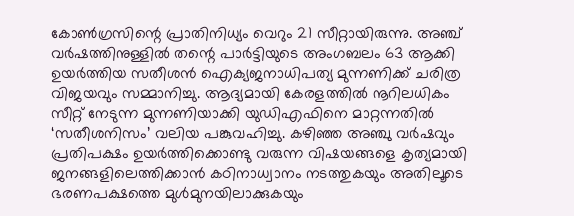കോണ്‍ഗ്രസിന്റെ പ്രാതിനിധ്യം വെറും 21 സീറ്റായിരുന്നു. അഞ്ച് വര്‍ഷത്തിനുള്ളില്‍ തന്റെ പാര്‍ട്ടിയുടെ അംഗബലം 63 ആക്കി ഉയര്‍ത്തിയ സതീശന്‍ ഐക്യജനാധിപത്യ മുന്നണിക്ക് ചരിത്ര വിജയവും സമ്മാനിച്ചു. ആദ്യമായി കേരളത്തില്‍ നൂറിലധികം സീറ്റ് നേടുന്ന മുന്നണിയാക്കി യുഡിഎഫിനെ മാറ്റന്നതില്‍ ‘സതീശനിസം’ വലിയ പങ്കുവഹിച്ചു. കഴിഞ്ഞ അഞ്ചു വര്‍ഷവും പ്രതിപക്ഷം ഉയര്‍ത്തിക്കൊണ്ടു വരുന്ന വിഷയങ്ങളെ കൃത്യമായി ജനങ്ങളിലെത്തിക്കാന്‍ കഠിനാധ്വാനം നടത്തുകയും അതിലൂടെ ഭരണപക്ഷത്തെ മുള്‍മുനയിലാക്കുകയും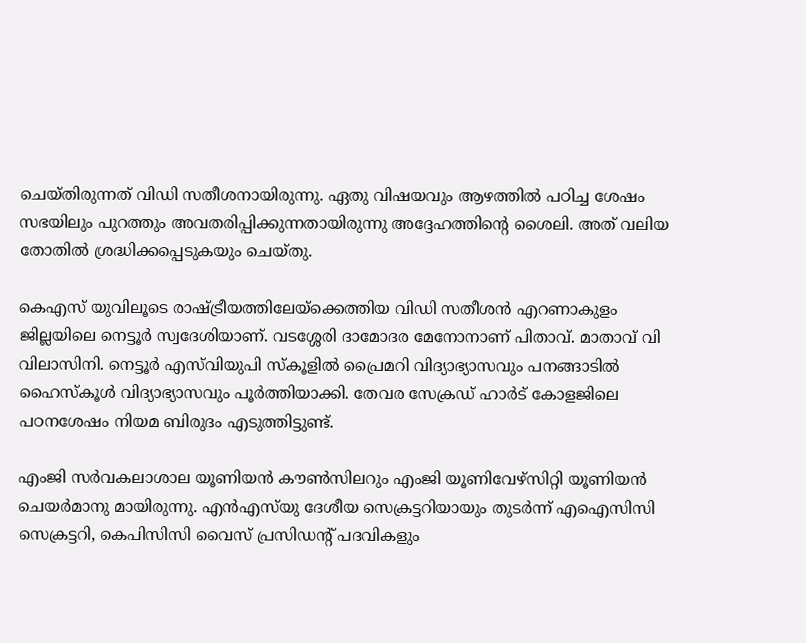ചെയ്തിരുന്നത് വിഡി സതീശനായിരുന്നു. ഏതു വിഷയവും ആഴത്തില്‍ പഠിച്ച ശേഷം സഭയിലും പുറത്തും അവതരിപ്പിക്കുന്നതായിരുന്നു അദ്ദേഹത്തിന്റെ ശൈലി. അത് വലിയ തോതില്‍ ശ്രദ്ധിക്കപ്പെടുകയും ചെയ്തു.

കെഎസ് യുവിലൂടെ രാഷ്ട്രീയത്തിലേയ്‌ക്കെത്തിയ വിഡി സതീശന്‍ എറണാകുളം ജില്ലയിലെ നെട്ടൂര്‍ സ്വദേശിയാണ്. വടശ്ശേരി ദാമോദര മേനോനാണ് പിതാവ്. മാതാവ് വി വിലാസിനി. നെട്ടൂര്‍ എസ്‌വിയുപി സ്‌കൂളില്‍ പ്രൈമറി വിദ്യാഭ്യാസവും പനങ്ങാടില്‍ ഹൈസ്‌കൂള്‍ വിദ്യാഭ്യാസവും പൂര്‍ത്തിയാക്കി. തേവര സേക്രഡ് ഹാര്‍ട് കോളജിലെ പഠനശേഷം നിയമ ബിരുദം എടുത്തിട്ടുണ്ട്.

എംജി സര്‍വകലാശാല യൂണിയന്‍ കൗണ്‍സിലറും എംജി യൂണിവേഴ്‌സിറ്റി യൂണിയന്‍ ചെയര്‍മാനു മായിരുന്നു. എന്‍എസ്‌യു ദേശീയ സെക്രട്ടറിയായും തുടര്‍ന്ന് എഐസിസി സെക്രട്ടറി, കെപിസിസി വൈസ് പ്രസിഡന്റ് പദവികളും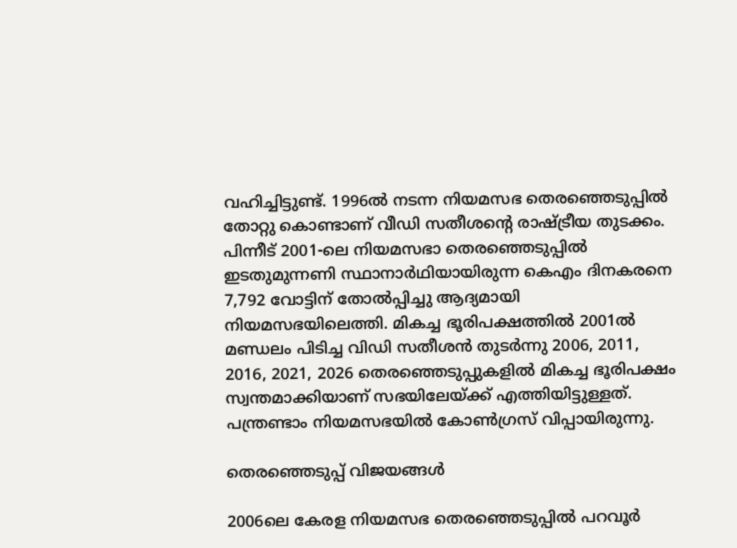വഹിച്ചിട്ടുണ്ട്. 1996ല്‍ നടന്ന നിയമസഭ തെരഞ്ഞെടുപ്പില്‍ തോറ്റു കൊണ്ടാണ് വീഡി സതീശന്റെ രാഷ്ട്രീയ തുടക്കം. പിന്നീട് 2001-ലെ നിയമസഭാ തെരഞ്ഞെടുപ്പില്‍ ഇടതുമുന്നണി സ്ഥാനാര്‍ഥിയായിരുന്ന കെഎം ദിനകരനെ 7,792 വോട്ടിന് തോല്‍പ്പിച്ചു ആദ്യമായി നിയമസഭയിലെത്തി. മികച്ച ഭൂരിപക്ഷത്തില്‍ 2001ല്‍ മണ്ഡലം പിടിച്ച വിഡി സതീശന്‍ തുടര്‍ന്നു 2006, 2011, 2016, 2021, 2026 തെരഞ്ഞെടുപ്പുകളില്‍ മികച്ച ഭൂരിപക്ഷം സ്വന്തമാക്കിയാണ് സഭയിലേയ്ക്ക് എത്തിയിട്ടുള്ളത്. പന്ത്രണ്ടാം നിയമസഭയില്‍ കോണ്‍ഗ്രസ് വിപ്പായിരുന്നു.

തെരഞ്ഞെടുപ്പ് വിജയങ്ങള്‍

2006ലെ കേരള നിയമസഭ തെരഞ്ഞെടുപ്പില്‍ പറവൂര്‍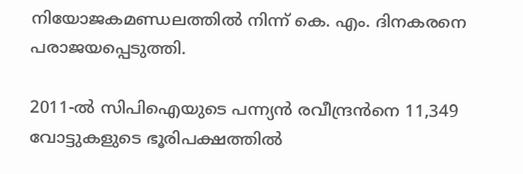നിയോജകമണ്ഡലത്തില്‍ നിന്ന് കെ. എം. ദിനകരനെ പരാജയപ്പെടുത്തി.

2011-ല്‍ സിപിഐയുടെ പന്ന്യന്‍ രവീന്ദ്രന്‍നെ 11,349 വോട്ടുകളുടെ ഭൂരിപക്ഷത്തില്‍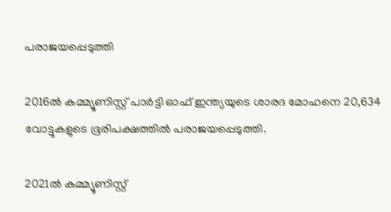പരാജയപ്പെടുത്തി

2016ല്‍ കമ്മ്യൂണിസ്റ്റ് പാര്‍ട്ടി ഓഫ് ഇന്ത്യയുടെ ശാരദ മോഹനെ 20,634 വോട്ടുകളുടെ ഭൂരിപക്ഷത്തില്‍ പരാജയപ്പെടുത്തി.

2021ല്‍ കമ്മ്യൂണിസ്റ്റ്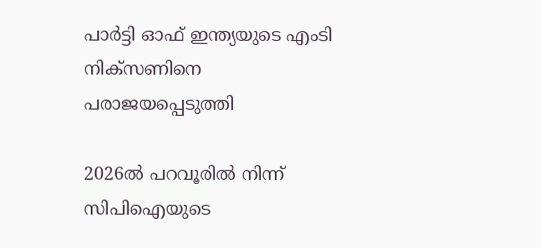പാര്‍ട്ടി ഓഫ് ഇന്ത്യയുടെ എംടി നിക്‌സണിനെ പരാജയപ്പെടുത്തി

2026ല്‍ പറവൂരില്‍ നിന്ന് സിപിഐയുടെ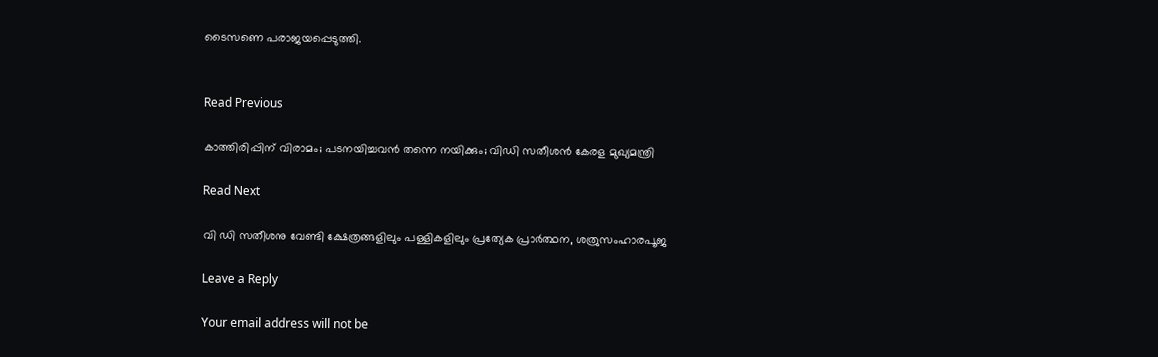ടൈസണെ പരാജയപ്പെടുത്തി.


Read Previous

കാത്തിരിപ്പിന് വിരാമം; പടനയിച്ചവന്‍ തന്നെ നയിക്കും; വിഡി സതീശന്‍ കേരള മുഖ്യമന്ത്രി

Read Next

വി ഡി സതീശനു വേണ്ടി ക്ഷേത്രങ്ങളിലും പള്ളികളിലും പ്രത്യേക പ്രാർത്ഥന, ശത്രുസംഹാരപൂജ

Leave a Reply

Your email address will not be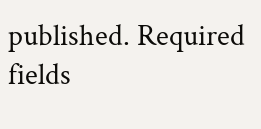published. Required fields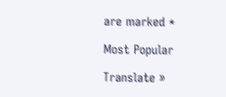are marked *

Most Popular

Translate »